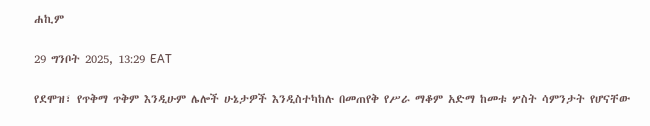ሐኪም

29 ግንቦት 2025, 13:29 EAT

የደሞዝ፣ የጥቅማ ጥቅም እንዲሁም ሌሎች ሁኔታዎች እንዲስተካከሉ በመጠየቅ የሥራ ማቆም አድማ ከመቱ ሦስት ሳምንታት የሆናቸው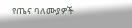የጤና ባለሙያዎች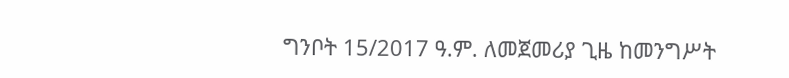ግንቦት 15/2017 ዓ.ም. ለመጀመሪያ ጊዜ ከመንግሥት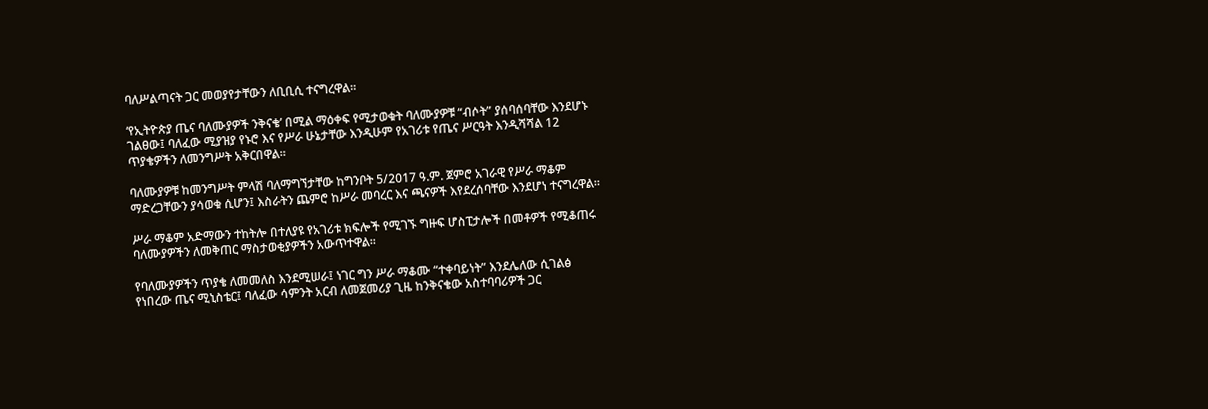ባለሥልጣናት ጋር መወያየታቸውን ለቢቢሲ ተናግረዋል።

‘የኢትዮጵያ ጤና ባለሙያዎች ንቅናቄ’ በሚል ማዕቀፍ የሚታወቁት ባለሙያዎቹ “ብሶት” ያሰባሰባቸው እንደሆኑ ገልፀው፤ ባለፈው ሚያዝያ የኑሮ እና የሥራ ሁኔታቸው እንዲሁም የአገሪቱ የጤና ሥርዓት እንዲሻሻል 12 ጥያቄዎችን ለመንግሥት አቅርበዋል።

ባለሙያዎቹ ከመንግሥት ምላሽ ባለማግኘታቸው ከግንቦት 5/2017 ዓ.ም. ጀምሮ አገራዊ የሥራ ማቆም ማድረጋቸውን ያሳወቁ ሲሆን፤ እስራትን ጨምሮ ከሥራ መባረር እና ጫናዎች እየደረሰባቸው እንደሆነ ተናግረዋል።

ሥራ ማቆም አድማውን ተከትሎ በተለያዩ የአገሪቱ ክፍሎች የሚገኙ ግዙፍ ሆስፒታሎች በመቶዎች የሚቆጠሩ ባለሙያዎችን ለመቅጠር ማስታወቂያዎችን አውጥተዋል።

የባለሙያዎችን ጥያቄ ለመመለስ እንደሚሠራ፤ ነገር ግን ሥራ ማቆሙ “ተቀባይነት” እንደሌለው ሲገልፅ የነበረው ጤና ሚኒስቴር፤ ባለፈው ሳምንት አርብ ለመጀመሪያ ጊዜ ከንቅናቄው አስተባባሪዎች ጋር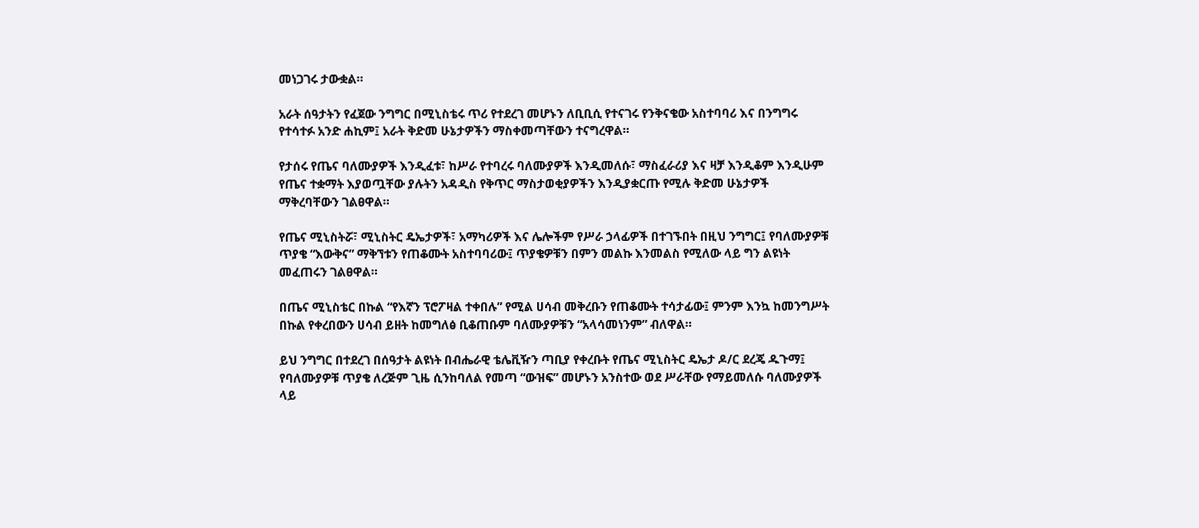መነጋገሩ ታውቋል።

አራት ሰዓታትን የፈጀው ንግግር በሚኒስቴሩ ጥሪ የተደረገ መሆኑን ለቢቢሲ የተናገሩ የንቅናቄው አስተባባሪ እና በንግግሩ የተሳተፉ አንድ ሐኪም፤ አራት ቅድመ ሁኔታዎችን ማስቀመጣቸውን ተናግረዋል።

የታሰሩ የጤና ባለሙያዎች እንዲፈቱ፣ ከሥራ የተባረሩ ባለሙያዎች እንዲመለሱ፣ ማስፈራሪያ እና ዛቻ እንዲቆም እንዲሁም የጤና ተቋማት እያወጧቸው ያሉትን አዳዲስ የቅጥር ማስታወቂያዎችን እንዲያቋርጡ የሚሉ ቅድመ ሁኔታዎች ማቅረባቸውን ገልፀዋል።

የጤና ሚኒስትሯ፣ ሚኒስትር ዴኤታዎች፣ አማካሪዎች እና ሌሎችም የሥራ ኃላፊዎች በተገኙበት በዚህ ንግግር፤ የባለሙያዎቹ ጥያቄ “እውቅና” ማቅኘቱን የጠቆሙት አስተባባሪው፤ ጥያቄዎቹን በምን መልኩ እንመልስ የሚለው ላይ ግን ልዩነት መፈጠሩን ገልፀዋል።

በጤና ሚኒስቴር በኩል “የእኛን ፕሮፖዛል ተቀበሉ” የሚል ሀሳብ መቅረቡን የጠቆሙት ተሳታፊው፤ ምንም እንኳ ከመንግሥት በኩል የቀረበውን ሀሳብ ይዘት ከመግለፅ ቢቆጠቡም ባለሙያዎቹን “አላሳመነንም” ብለዋል።

ይህ ንግግር በተደረገ በሰዓታት ልዩነት በብሔራዊ ቴሌቪዥን ጣቢያ የቀረቡት የጤና ሚኒስትር ዴኤታ ዶ/ር ደረጄ ዱጉማ፤ የባለሙያዎቹ ጥያቄ ለረጅም ጊዜ ሲንከባለል የመጣ “ውዝፍ” መሆኑን አንስተው ወደ ሥራቸው የማይመለሱ ባለሙያዎች ላይ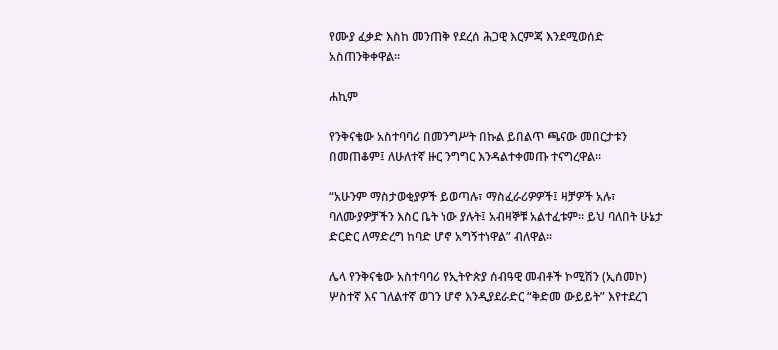የሙያ ፈቃድ እስከ መንጠቅ የደረሰ ሕጋዊ እርምጃ እንደሚወሰድ አስጠንቅቀዋል።

ሐኪም

የንቅናቄው አስተባባሪ በመንግሥት በኩል ይበልጥ ጫናው መበርታቱን በመጠቆም፤ ለሁለተኛ ዙር ንግግር እንዳልተቀመጡ ተናግረዋል።

“አሁንም ማስታወቂያዎች ይወጣሉ፣ ማስፈራሪዎዎች፤ ዛቻዎች አሉ፣ ባለሙያዎቻችን እስር ቤት ነው ያሉት፤ አብዛኞቹ አልተፈቱም። ይህ ባለበት ሁኔታ ድርድር ለማድረግ ከባድ ሆኖ አግኝተነዋል” ብለዋል።

ሌላ የንቅናቄው አስተባባሪ የኢትዮጵያ ሰብዓዊ መብቶች ኮሚሽን (ኢሰመኮ) ሦስተኛ እና ገለልተኛ ወገን ሆኖ እንዲያደራድር “ቅድመ ውይይት” እየተደረገ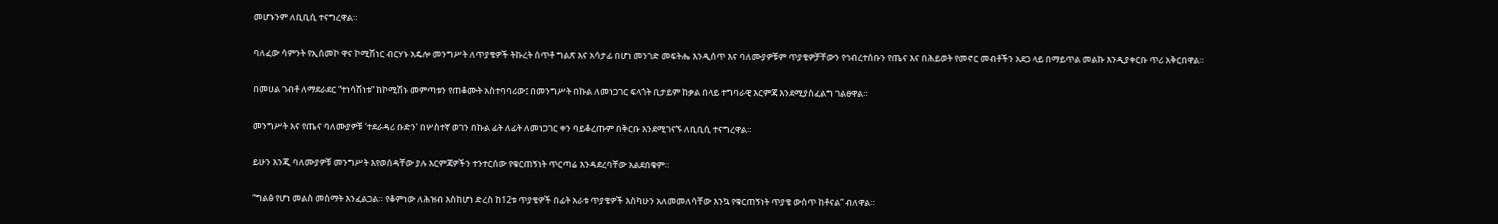መሆኑንም ለቢቢሲ ተናግረዋል።

ባለፈው ሳምንት የኢሰመኮ ዋና ኮሚሽነር ብርሃኑ አዴሎ መንግሥት ለጥያቄዎች ትኩረት ሰጥቶ ግልጽ እና አሳታፊ በሆነ መንገድ መፍትሔ እንዲሰጥ እና ባለሙያዎቹም ጥያቄዎቻቸውን የኅብረተሰቡን የጤና እና በሕይወት የመኖር መብቶችን አደጋ ላይ በማይጥል መልኩ እንዲያቀርቡ ጥሪ አቅርበዋል።

በመሀል ገብቶ ለማደራደር “ተነሳሽነቱ” ከኮሚሽኑ መምጣቱን የጠቆሙት አስተባባሪው፤ በመንግሥት በኩል ለመነጋገር ፍላጎት ቢታይም ከቃል በላይ ተግባራዊ እርምጃ እንደሚያስፈልግ ገልፀዋል።

መንግሥት እና የጤና ባለሙያዎቹ ‘ተደራዳሪ ቡድን’ በሦስተኛ ወገን በኩል ፊት ለፊት ለመነጋገር ቀን ባይቆረጡም በቅርቡ እንደሚገናኙ ለቢቢሲ ተናግረዋል።

ይሁን እንጂ ባለሙያዎቹ መንግሥት እየወሰዳቸው ያሉ እርምጃዎችን ተንተርሰው የቁርጠኝነት ጥርጣሬ እንዳደረባቸው አልደበቁም።

“ግልፅ የሆነ መልስ መስማት እንፈልጋል። የቆምነው ለሕዝብ እስከሆነ ድረስ ከ12ቱ ጥያቄዎች በፊት አራቱ ጥያቄዎች እስካሁን አለመመለሳቸው እንኳ የቁርጠኝነት ጥያቄ ውስጥ ከቶናል” ብለዋል።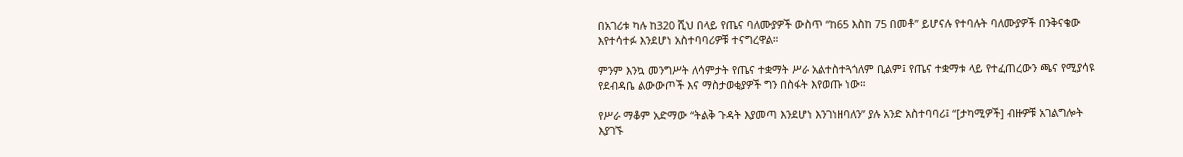በአገሪቱ ካሉ ከ320 ሺህ በላይ የጤና ባለሙያዎች ውስጥ “ከ65 እስከ 75 በመቶ” ይሆናሉ የተባሉት ባለሙያዎች በንቅናቄው እየተሳተፉ እንደሆነ አስተባባሪዎቹ ተናግረዋል።

ምንም እንኳ መንግሥት ለሳምታት የጤና ተቋማት ሥራ አልተስተጓጎለም ቢልም፤ የጤና ተቋማቱ ላይ የተፈጠረውን ጫና የሚያሳዩ የደብዳቤ ልውውጦች እና ማስታወቂያዎች ግን በስፋት እየወጡ ነው።

የሥራ ማቆም አድማው “ትልቅ ጉዳት እያመጣ እንደሆነ እንገነዘባለን” ያሉ አንድ አስተባባሪ፤ “[ታካሚዎች] ብዙዎቹ አገልግሎት እያገኙ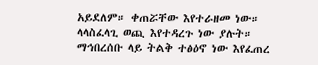አይደለም። ቀጠሯቸው እየተራዘመ ነው። ላላስፈላጊ ወጪ እየተዳረጉ ነው ያሉት። ማኅበረሰቡ ላይ ትልቅ ተፅዕኖ ነው እየፈጠረ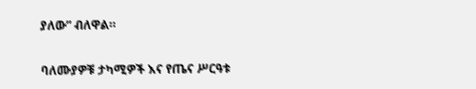ያለው” ብለዋል።

ባለሙያዎቹ ታካሚዎች እና የጤና ሥርዓቱ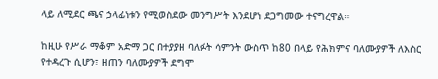ላይ ለሚደር ጫና ኃላፊነቱን የሚወስደው መንግሥት እንደሆነ ደጋግመው ተናግረዋል።

ከዚሁ የሥራ ማቆም አድማ ጋር በተያያዘ ባለፉት ሳምንት ውስጥ ከ80 በላይ የሕክምና ባለሙያዎች ለእስር የተዳረጉ ሲሆን፣ ዘጠን ባለሙያዎች ደግሞ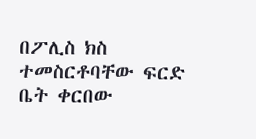በፖሊስ ክስ ተመስርቶባቸው ፍርድ ቤት ቀርበው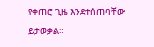የቀጠሮ ጊዜ እንደተሰጠባቸው ይታወቃል።